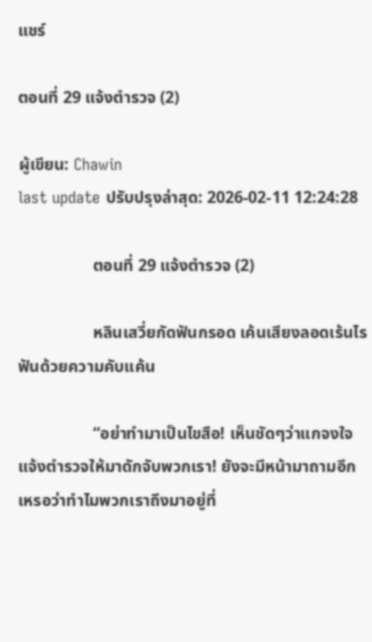แชร์

ตอนที่ 29 แจ้งตำรวจ (2)

ผู้เขียน: Chawin
last update ปรับปรุงล่าสุด: 2026-02-11 12:24:28

                  ตอนที่ 29 แจ้งตำรวจ (2)

                  หลินเสวี่ยกัดฟันกรอด เค้นเสียงลอดเร้นไรฟันด้วยความคับแค้น

                  “อย่าทำมาเป็นไขสือ! เห็นชัดๆว่าแกจงใจแจ้งตำรวจให้มาดักจับพวกเรา! ยังจะมีหน้ามาถามอีกเหรอว่าทำไมพวกเราถึงมาอยู่ที่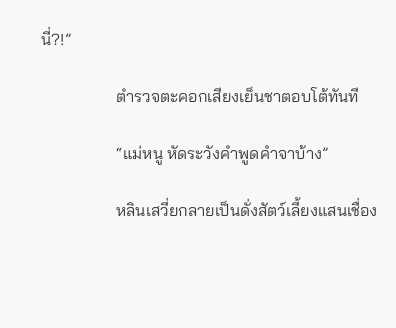นี่?!”

                  ตำรวจตะคอกเสียงเย็นชาตอบโต้ทันที

                  “แม่หนู หัดระวังคำพูดคำจาบ้าง”

                  หลินเสวี่ยกลายเป็นดั่งสัตว์เลี้ยงแสนเชื่อง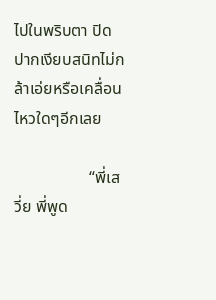ไปในพริบตา ปิดปากเงียบสนิทไม่กล้าเอ่ยหรือเคลื่อนไหวใดๆอีกเลย

                  “พี่เสวี่ย พี่พูด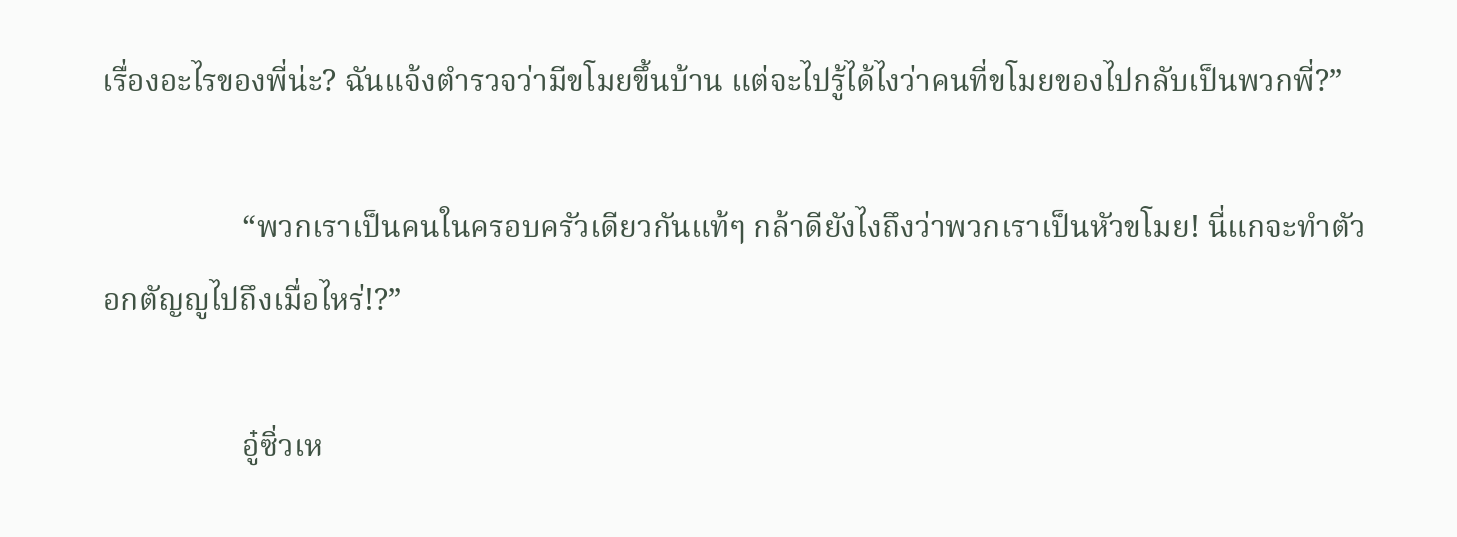เรื่องอะไรของพี่น่ะ? ฉันแจ้งตำรวจว่ามีขโมยขึ้นบ้าน แต่จะไปรู้ได้ไงว่าคนที่ขโมยของไปกลับเป็นพวกพี่?”

                  “พวกเราเป็นคนในครอบครัวเดียวกันแท้ๆ กล้าดียังไงถึงว่าพวกเราเป็นหัวขโมย! นี่แกจะทำตัวอกตัญญูไปถึงเมื่อไหร่!?”

                  อู๋ซิ่วเห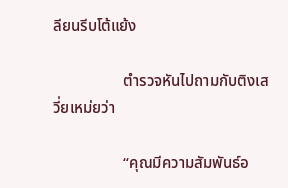ลียนรีบโต้แย้ง

                  ตำรวจหันไปถามกับติงเสวี่ยเหม่ยว่า

                  “คุณมีความสัมพันธ์อ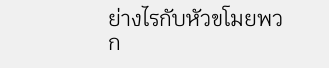ย่างไรกับหัวขโมยพวก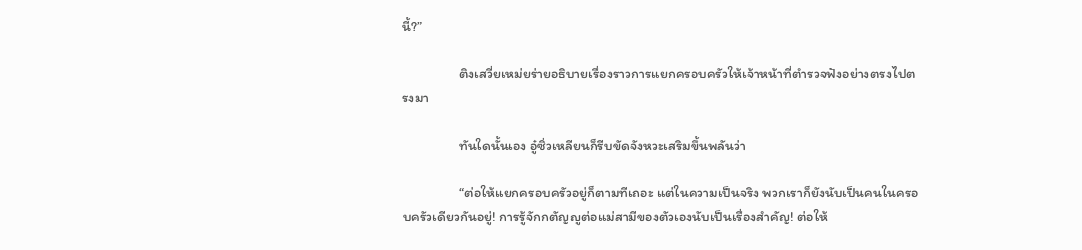นี้?”

                  ติงเสวี่ยเหม่ยร่ายอธิบายเรื่องราวการแยกครอบครัวให้เจ้าหน้าที่ตำรวจฟังอย่างตรงไปตรงมา

                  ทันใดนั้นเอง อู๋ซิ่วเหลียนก็รีบขัดจังหวะเสริมขึ้นพลันว่า

                  “ต่อให้แยกครอบครัวอยู่ก็ตามทีเถอะ แต่ในความเป็นจริง พวกเราก็ยังนับเป็นคนในครอบครัวเดียวกันอยู่! การรู้จักกตัญญูต่อแม่สามีของตัวเองนับเป็นเรื่องสำคัญ! ต่อให้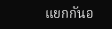แยกกันอ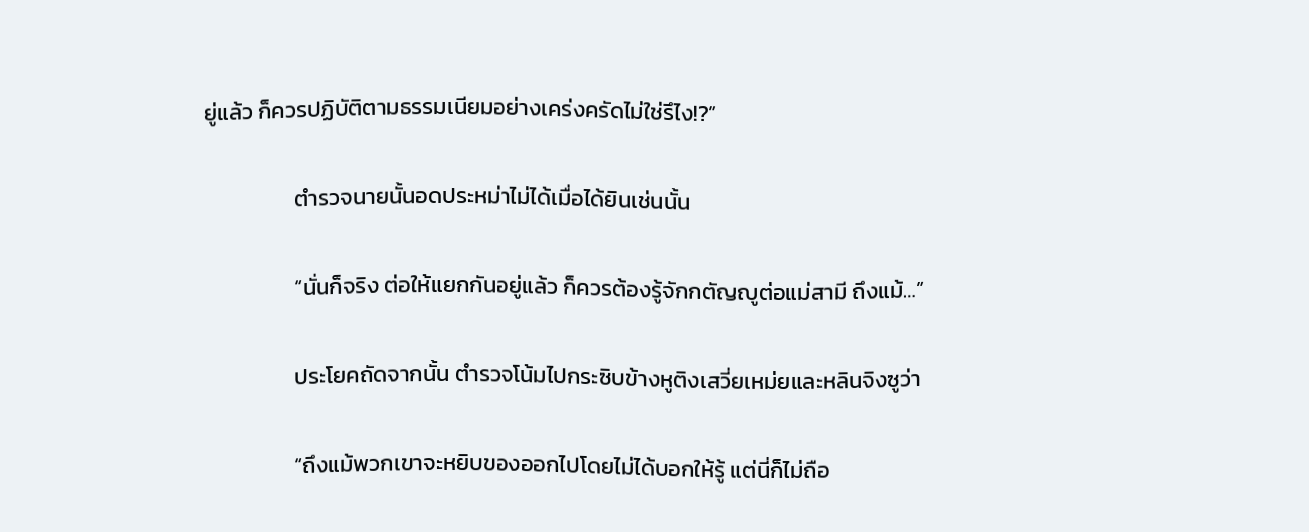ยู่แล้ว ก็ควรปฏิบัติตามธรรมเนียมอย่างเคร่งครัดไม่ใช่รึไง!?”

                  ตำรวจนายนั้นอดประหม่าไม่ได้เมื่อได้ยินเช่นนั้น

                  “นั่นก็จริง ต่อให้แยกกันอยู่แล้ว ก็ควรต้องรู้จักกตัญญูต่อแม่สามี ถึงแม้…”

                  ประโยคถัดจากนั้น ตำรวจโน้มไปกระซิบข้างหูติงเสวี่ยเหม่ยและหลินจิงซูว่า

                  “ถึงแม้พวกเขาจะหยิบของออกไปโดยไม่ได้บอกให้รู้ แต่นี่ก็ไม่ถือ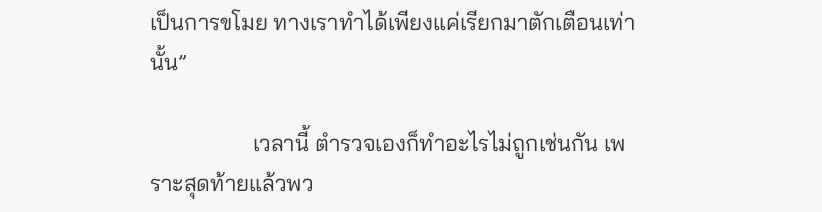เป็นการขโมย ทางเราทำได้เพียงแค่เรียกมาตักเตือนเท่านั้น”

                  เวลานี้ ตำรวจเองก็ทำอะไรไม่ถูกเช่นกัน เพราะสุดท้ายแล้วพว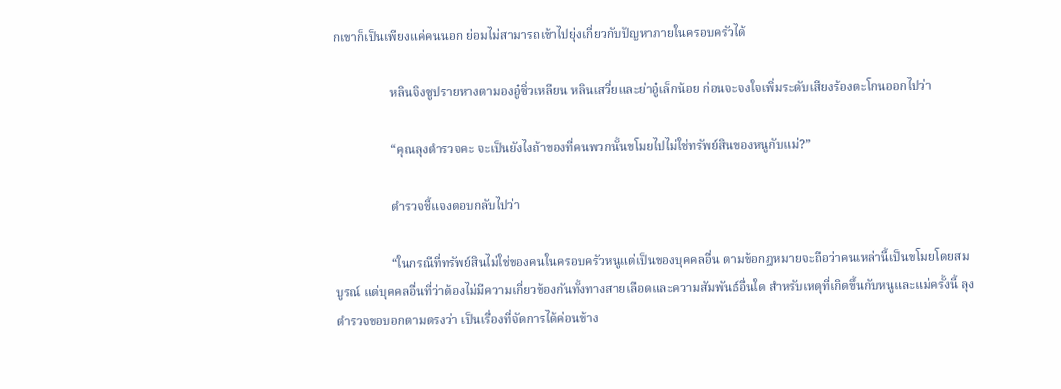กเขาก็เป็นเพียงแค่คนนอก ย่อมไม่สามารถเข้าไปยุ่งเกี่ยวกับปัญหาภายในครอบครัวได้

                  หลินจิงซูปรายหางตามองอู๋ซิ่วเหลียน หลินเสวี่ยและย่าอู๋เล็กน้อย ก่อนจะจงใจเพิ่มระดับเสียงร้องตะโกนออกไปว่า

                  “คุณลุงตำรวจคะ จะเป็นยังไงถ้าของที่คนพวกนั้นขโมยไปไม่ใช่ทรัพย์สินของหนูกับแม่?”

                  ตำรวจชี้แจงตอบกลับไปว่า

                  “ในกรณีที่ทรัพย์สินไม่ใช่ของคนในครอบครัวหนูแต่เป็นของบุคคลอื่น ตามข้อกฎหมายจะถือว่าคนเหล่านี้เป็นขโมยโดยสมบูรณ์ แต่บุคคลอื่นที่ว่าต้องไม่มีความเกี่ยวข้องกันทั้งทางสายเลือดและความสัมพันธ์อื่นใด สำหรับเหตุที่เกิดขึ้นกับหนูและแม่ครั้งนี้ ลุงตำรวจขอบอกตามตรงว่า เป็นเรื่องที่จัดการได้ค่อนข้าง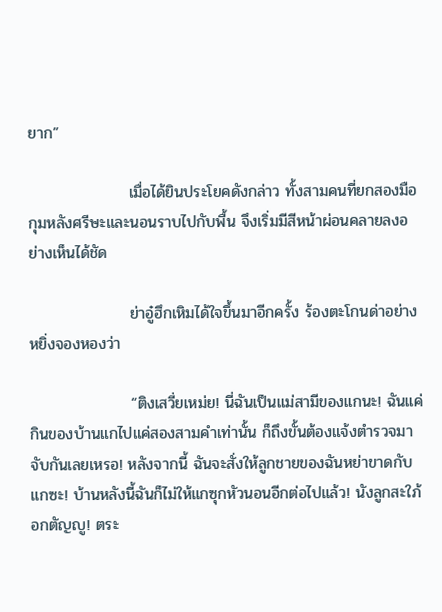ยาก”

                  เมื่อได้ยินประโยคดังกล่าว ทั้งสามคนที่ยกสองมือกุมหลังศรีษะและนอนราบไปกับพื้น จึงเริ่มมีสีหน้าผ่อนคลายลงอย่างเห็นได้ชัด

                  ย่าอู๋ฮึกเหิมได้ใจขึ้นมาอีกครั้ง ร้องตะโกนด่าอย่างหยิ่งจองหองว่า

                  “ติงเสวี่ยเหม่ย! นี่ฉันเป็นแม่สามีของแกนะ! ฉันแค่กินของบ้านแกไปแค่สองสามคำเท่านั้น ก็ถึงขั้นต้องแจ้งตำรวจมาจับกันเลยเหรอ! หลังจากนี้ ฉันจะสั่งให้ลูกชายของฉันหย่าขาดกับแกซะ! บ้านหลังนี้ฉันก็ไม่ให้แกซุกหัวนอนอีกต่อไปแล้ว! นังลูกสะใภ้อกตัญญู! ตระ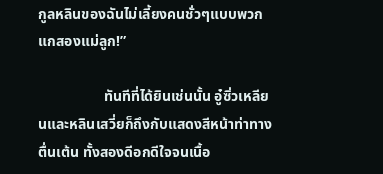กูลหลินของฉันไม่เลี้ยงคนชั่วๆแบบพวกแกสองแม่ลูก!”

                  ทันทีที่ได้ยินเช่นนั้น อู๋ซิ่วเหลียนและหลินเสวี่ยก็ถึงกับแสดงสีหน้าท่าทางตื่นเต้น ทั้งสองดีอกดีใจจนเนื้อ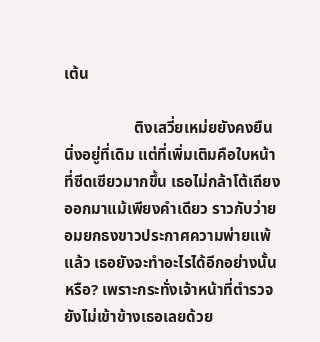เต้น

                  ติงเสวี่ยเหม่ยยังคงยืนนิ่งอยู่ที่เดิม แต่ที่เพิ่มเติมคือใบหน้าที่ซีดเซียวมากขึ้น เธอไม่กล้าโต้เถียงออกมาแม้เพียงคำเดียว ราวกับว่ายอมยกธงขาวประกาศความพ่ายแพ้แล้ว เธอยังจะทำอะไรได้อีกอย่างนั้นหรือ? เพราะกระทั่งเจ้าหน้าที่ตำรวจยังไม่เข้าข้างเธอเลยด้วย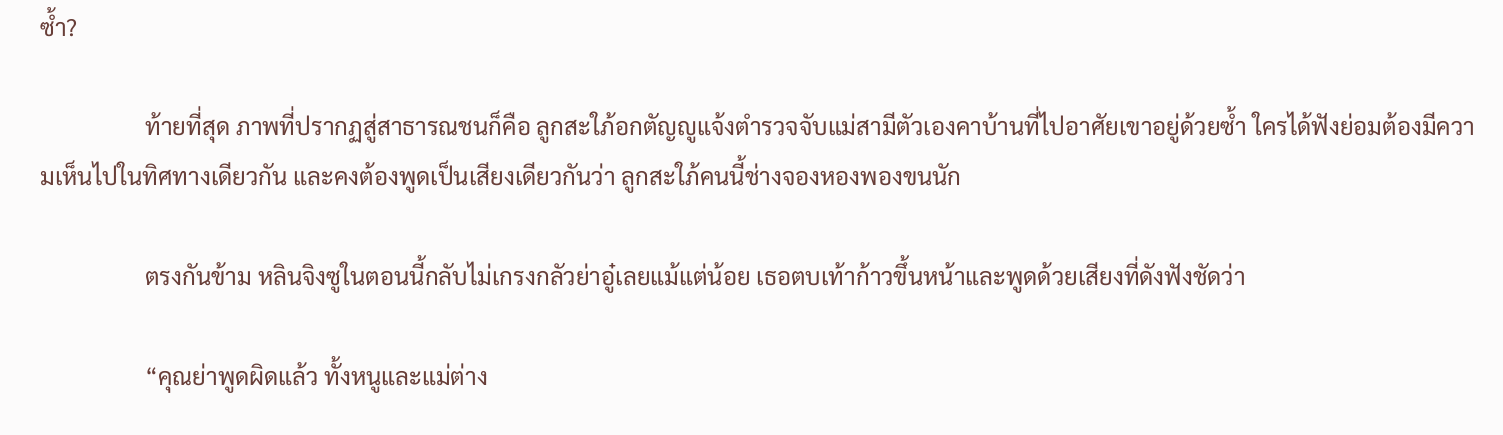ซ้ำ?

                  ท้ายที่สุด ภาพที่ปรากฏสู่สาธารณชนก็คือ ลูกสะใภ้อกตัญญูแจ้งตำรวจจับแม่สามีตัวเองคาบ้านที่ไปอาศัยเขาอยู่ด้วยซ้ำ ใครได้ฟังย่อมต้องมีความเห็นไปในทิศทางเดียวกัน และคงต้องพูดเป็นเสียงเดียวกันว่า ลูกสะใภ้คนนี้ช่างจองหองพองขนนัก

                  ตรงกันข้าม หลินจิงซูในตอนนี้กลับไม่เกรงกลัวย่าอู๋เลยแม้แต่น้อย เธอตบเท้าก้าวขึ้นหน้าและพูดด้วยเสียงที่ดังฟังชัดว่า

                  “คุณย่าพูดผิดแล้ว ทั้งหนูและแม่ต่าง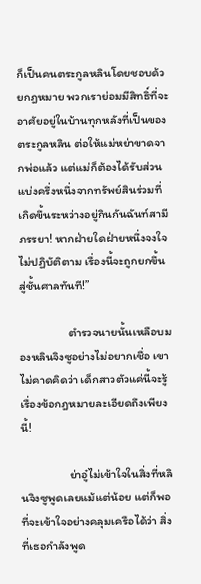ก็เป็นคนตระกูลหลินโดยชอบด้วยกฎหมาย พวกเราย่อมมีสิทธิ์ที่จะอาศัยอยู่ในบ้านทุกหลังที่เป็นของตระกูลหลิน ต่อให้แม่หย่าขาดจากพ่อแล้ว แต่แม่ก็ต้องได้รับส่วนแบ่งครึ่งหนึ่งจากทรัพย์สินร่วมที่เกิดขึ้นระหว่างอยู่กินกันฉันท์สามีภรรยา! หากฝ่ายใดฝ่ายหนึ่งจงใจไม่ปฏิบัติตาม เรื่องนี้จะถูกยกขึ้นสู่ชั้นศาลทันที!”

                  ตำรวจนายนั้นเหลือบมองหลินจิงซูอย่างไม่อยากเชื่อ เขาไม่คาดคิดว่า เด็กสาวตัวแค่นี้จะรู้เรื่องข้อกฎหมายละเอียดถึงเพียงนี้!

                  ย่าอู๋ไม่เข้าใจในสิ่งที่หลินจิงซูพูดเลยแม้แต่น้อย แต่ก็พอที่จะเข้าใจอย่างคลุมเครือได้ว่า สิ่งที่เธอกำลังพูด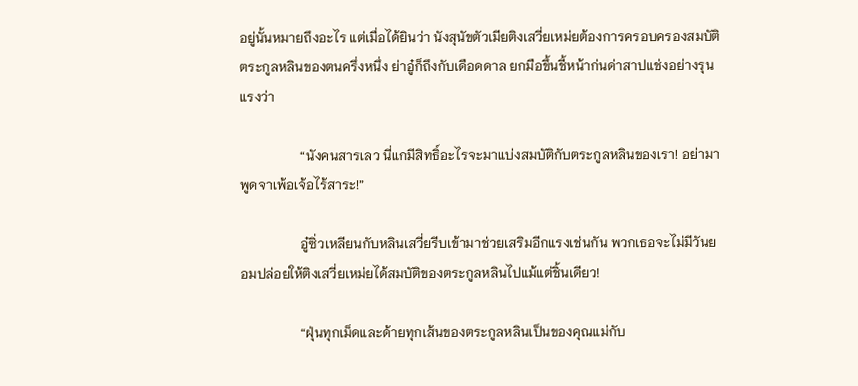อยู่นั้นหมายถึงอะไร แต่เมื่อได้ยินว่า นังสุนัขตัวเมียติงเสวี่ยเหม่ยต้องการครอบครองสมบัติตระกูลหลินของตนครึ่งหนึ่ง ย่าอู๋ก็ถึงกับเดือดดาล ยกมือขึ้นชี้หน้าก่นด่าสาปแช่งอย่างรุนแรงว่า

                  “นังคนสารเลว นี่แกมีสิทธิ์อะไรจะมาแบ่งสมบัติกับตระกูลหลินของเรา! อย่ามาพูดจาเพ้อเจ้อไร้สาระ!”

                  อู๋ซิ่วเหลียนกับหลินเสวี่ยรีบเข้ามาช่วยเสริมอีกแรงเช่นกัน พวกเธอจะไม่มีวันยอมปล่อยให้ติงเสวี่ยเหม่ยได้สมบัติของตระกูลหลินไปแม้แต่ชิ้นเดียว!

                  “ฝุ่นทุกเม็ดและด้ายทุกเส้นของตระกูลหลินเป็นของคุณแม่กับ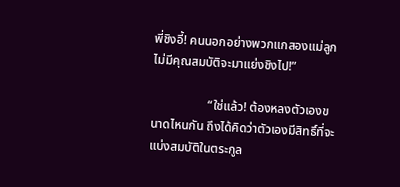พี่ชิงอี้! คนนอกอย่างพวกแกสองแม่ลูกไม่มีคุณสมบัติจะมาแย่งชิงไป!”

                  “ใช่แล้ว! ต้องหลงตัวเองขนาดไหนกัน ถึงได้คิดว่าตัวเองมีสิทธิ์ที่จะแบ่งสมบัติในตระกูล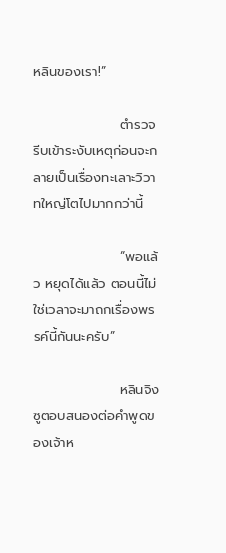หลินของเรา!”

                  ตำรวจรีบเข้าระงับเหตุก่อนจะกลายเป็นเรื่องทะเลาะวิวาทใหญ่โตไปมากกว่านี้

                  “พอแล้ว หยุดได้แล้ว ตอนนี้ไม่ใช่เวลาจะมาถกเรื่องพรรค์นี้กันนะครับ”

                  หลินจิงซูตอบสนองต่อคำพูดของเจ้าห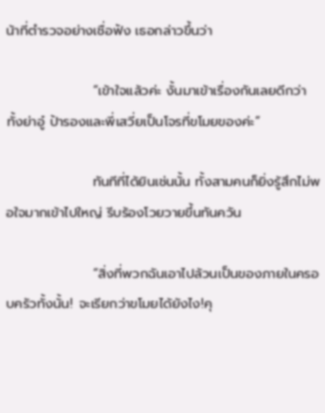น้าที่ตำรวจอย่างเชื่อฟัง เธอกล่าวขึ้นว่า

                  “เข้าใจแล้วค่ะ งั้นมาเข้าเรื่องกันเลยดีกว่า ทั้งย่าอู๋ ป้ารองและพี่เสวี่ยเป็นโจรที่ขโมยของค่ะ”

                  ทันทีที่ได้ยินเช่นนั้น ทั้งสามคนก็ยิ่งรู้สึกไม่พอใจมากเข้าไปใหญ่ รีบร้องโวยวายขึ้นทันควัน

                  “สิ่งที่พวกฉันเอาไปล้วนเป็นของภายในครอบครัวทั้งนั้น! จะเรียกว่าขโมยได้ยังไง!คุ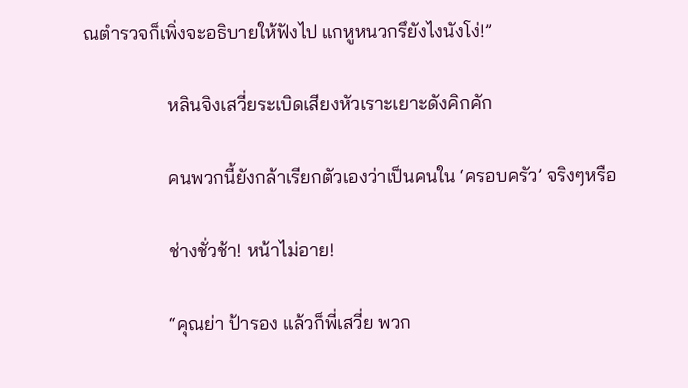ณตำรวจก็เพิ่งจะอธิบายให้ฟังไป แกหูหนวกรึยังไงนังโง่!”

                  หลินจิงเสวี่ยระเบิดเสียงหัวเราะเยาะดังคิกคัก

                  คนพวกนี้ยังกล้าเรียกตัวเองว่าเป็นคนใน ‘ครอบครัว’ จริงๆหรือ

                  ช่างชั่วช้า! หน้าไม่อาย!

                  “คุณย่า ป้ารอง แล้วก็พี่เสวี่ย พวก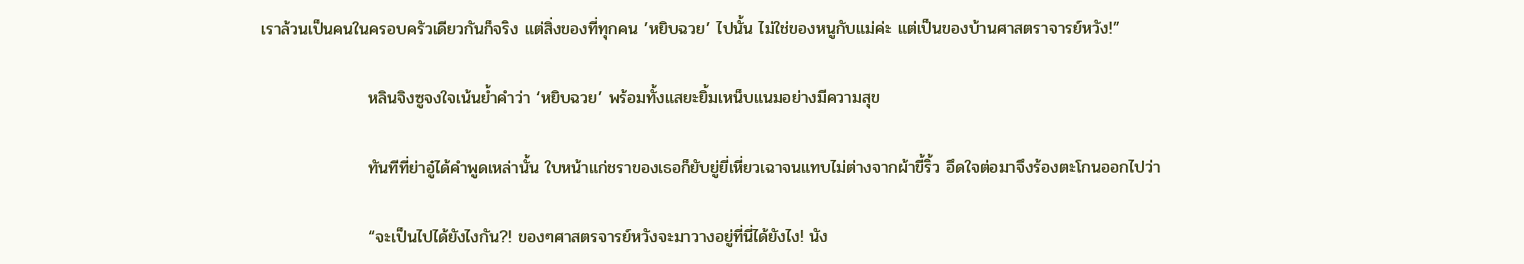เราล้วนเป็นคนในครอบครัวเดียวกันก็จริง แต่สิ่งของที่ทุกคน ’หยิบฉวย’ ไปนั้น ไม่ใช่ของหนูกับแม่ค่ะ แต่เป็นของบ้านศาสตราจารย์หวัง!”

                  หลินจิงซูจงใจเน้นย้ำคำว่า ‘หยิบฉวย’ พร้อมทั้งแสยะยิ้มเหน็บแนมอย่างมีความสุข

                  ทันทีที่ย่าอู๋ได้คำพูดเหล่านั้น ใบหน้าแก่ชราของเธอก็ยับยู่ยี่เหี่ยวเฉาจนแทบไม่ต่างจากผ้าขี้ริ้ว อึดใจต่อมาจึงร้องตะโกนออกไปว่า

                  “จะเป็นไปได้ยังไงกัน?! ของๆศาสตรจารย์หวังจะมาวางอยู่ที่นี่ได้ยังไง! นัง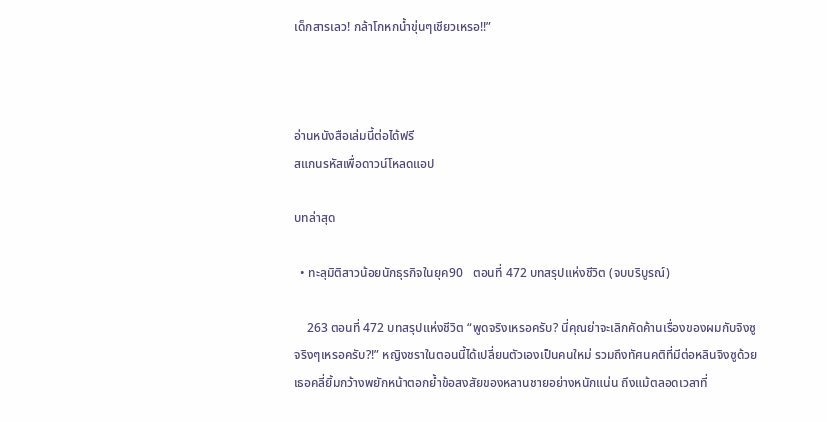เด็กสารเลว! กล้าโกหกน้ำขุ่นๆเชียวเหรอ!!”



อ่านหนังสือเล่มนี้ต่อได้ฟรี
สแกนรหัสเพื่อดาวน์โหลดแอป

บทล่าสุด

  • ทะลุมิติสาวน้อยนักธุรกิจในยุค90   ตอนที่ 472 บทสรุปแห่งชีวิต (จบบริบูรณ์)

    263 ตอนที่ 472 บทสรุปแห่งชีวิต “พูดจริงเหรอครับ? นี่คุณย่าจะเลิกคัดค้านเรื่องของผมกับจิงซูจริงๆเหรอครับ?!” หญิงชราในตอนนี้ได้เปลี่ยนตัวเองเป็นคนใหม่ รวมถึงทัศนคติที่มีต่อหลินจิงซูด้วย เธอคลี่ยิ้มกว้างพยักหน้าตอกย้ำข้อสงสัยของหลานชายอย่างหนักแน่น ถึงแม้ตลอดเวลาที่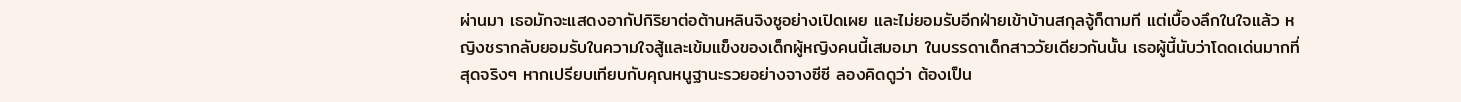ผ่านมา เธอมักจะแสดงอากัปกิริยาต่อต้านหลินจิงซูอย่างเปิดเผย และไม่ยอมรับอีกฝ่ายเข้าบ้านสกุลจู้ก็ตามที แต่เบื้องลึกในใจแล้ว หญิงชรากลับยอมรับในความใจสู้และเข้มแข็งของเด็กผู้หญิงคนนี้เสมอมา ในบรรดาเด็กสาววัยเดียวกันนั้น เธอผู้นี้นับว่าโดดเด่นมากที่สุดจริงๆ หากเปรียบเทียบกับคุณหนูฐานะรวยอย่างจางซีซี ลองคิดดูว่า ต้องเป็น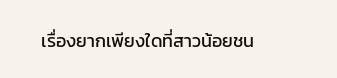เรื่องยากเพียงใดที่สาวน้อยชน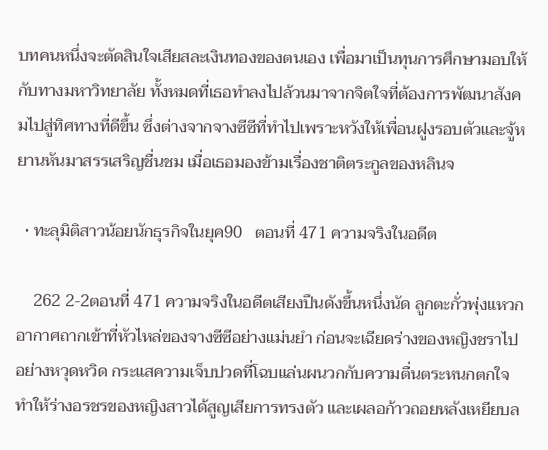บทคนหนึ่งจะตัดสินใจเสียสละเงินทองของตนเอง เพื่อมาเป็นทุนการศึกษามอบให้กับทางมหาวิทยาลัย ทั้งหมดที่เธอทำลงไปล้วนมาจากจิตใจที่ต้องการพัฒนาสังคมไปสู่ทิศทางที่ดีขึ้น ซึ่งต่างจากจางซีซีที่ทำไปเพราะหวังให้เพื่อนฝูงรอบตัวและจู้หยานหันมาสรรเสริญชื่นชม เมื่อเธอมองข้ามเรื่องชาติตระกูลของหลินจ

  • ทะลุมิติสาวน้อยนักธุรกิจในยุค90   ตอนที่ 471 ความจริงในอดีต

    262 2-2ตอนที่ 471 ความจริงในอดีตเสียงปืนดังขึ้นหนึ่งนัด ลูกตะกั่วพุ่งแหวกอากาศถากเข้าที่หัวไหล่ของจางซีซีอย่างแม่นยำ ก่อนจะเฉียดร่างของหญิงชราไปอย่างหวุดหวิด กระแสความเจ็บปวดที่โฉบแล่นผนวกกับความตื่นตระหนกตกใจ ทำให้ร่างอรชรของหญิงสาวได้สูญเสียการทรงตัว และเผลอก้าวถอยหลังเหยียบล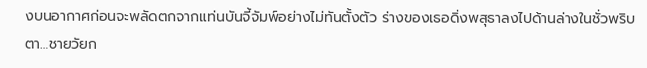งบนอากาศก่อนจะพลัดตกจากแท่นบันจี้จัมพ์อย่างไม่ทันตั้งตัว ร่างของเธอดิ่งพสุธาลงไปด้านล่างในชั่วพริบตา…ชายวัยก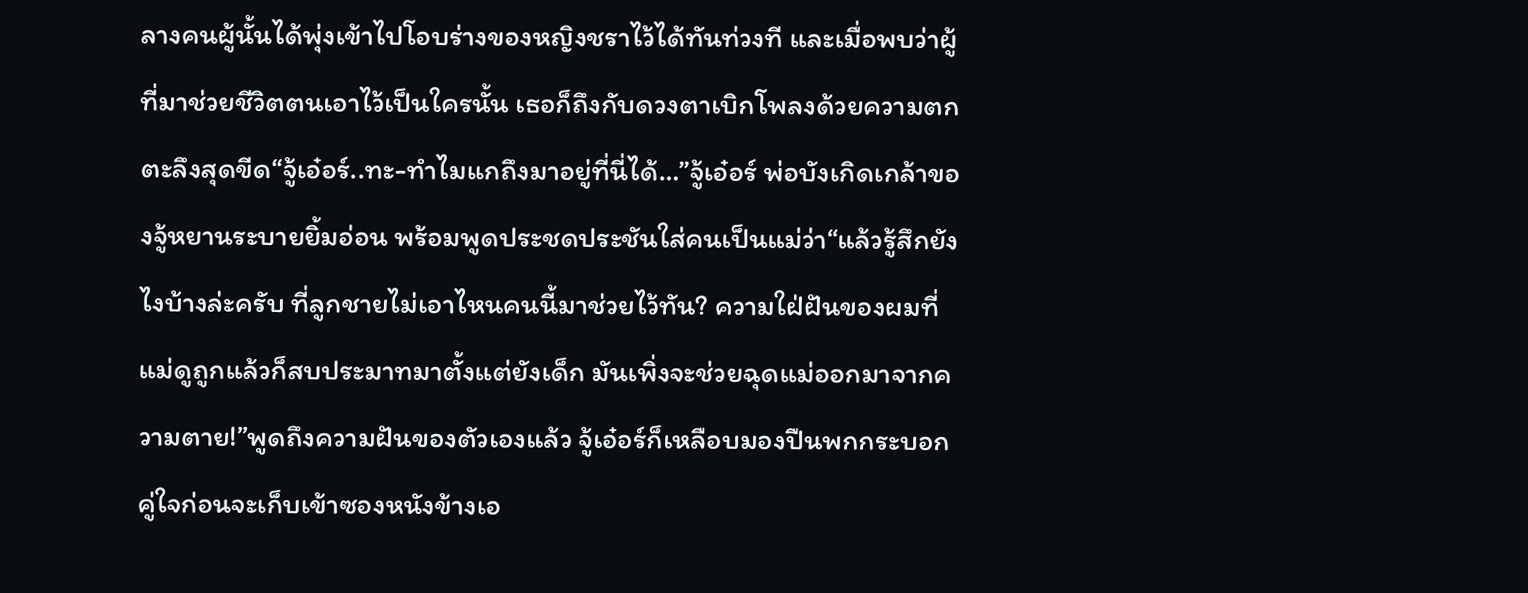ลางคนผู้นั้นได้พุ่งเข้าไปโอบร่างของหญิงชราไว้ได้ทันท่วงที และเมื่อพบว่าผู้ที่มาช่วยชีวิตตนเอาไว้เป็นใครนั้น เธอก็ถึงกับดวงตาเบิกโพลงด้วยความตกตะลึงสุดขีด“จู้เอ๋อร์..ทะ-ทำไมแกถึงมาอยู่ที่นี่ได้…”จู้เอ๋อร์ พ่อบังเกิดเกล้าของจู้หยานระบายยิ้มอ่อน พร้อมพูดประชดประชันใส่คนเป็นแม่ว่า“แล้วรู้สึกยังไงบ้างล่ะครับ ที่ลูกชายไม่เอาไหนคนนี้มาช่วยไว้ทัน? ความใฝ่ฝันของผมที่แม่ดูถูกแล้วก็สบประมาทมาตั้งแต่ยังเด็ก มันเพิ่งจะช่วยฉุดแม่ออกมาจากความตาย!”พูดถึงความฝันของตัวเองแล้ว จู้เอ๋อร์ก็เหลือบมองปืนพกกระบอกคู่ใจก่อนจะเก็บเข้าซองหนังข้างเอ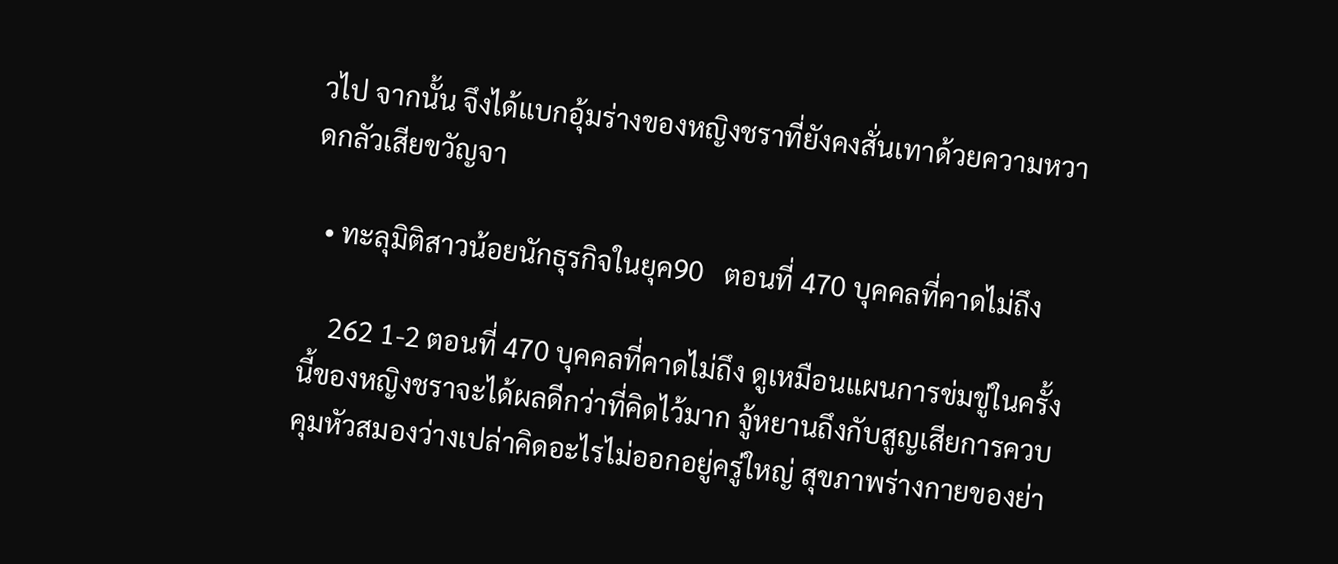วไป จากนั้น จึงได้แบกอุ้มร่างของหญิงชราที่ยังคงสั่นเทาด้วยความหวาดกลัวเสียขวัญจา

  • ทะลุมิติสาวน้อยนักธุรกิจในยุค90   ตอนที่ 470 บุคคลที่คาดไม่ถึง

    262 1-2 ตอนที่ 470 บุคคลที่คาดไม่ถึง ดูเหมือนแผนการข่มขู่ในครั้งนี้ของหญิงชราจะได้ผลดีกว่าที่คิดไว้มาก จู้หยานถึงกับสูญเสียการควบคุมหัวสมองว่างเปล่าคิดอะไรไม่ออกอยู่ครู่ใหญ่ สุขภาพร่างกายของย่า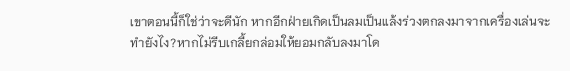เขาตอนนี้ก็ใช่ว่าจะดีนัก หากอีกฝ่ายเกิดเป็นลมเป็นแล้งร่วงตกลงมาจากเครื่องเล่นจะทำยังไง?หากไม่รีบเกลี้ยกล่อมให้ยอมกลับลงมาโด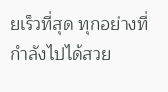ยเร็วที่สุด ทุกอย่างที่กำลังไปได้สวย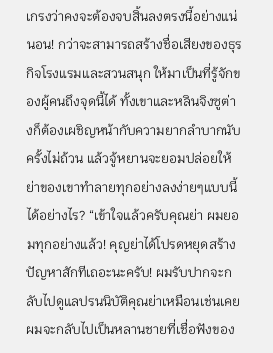เกรงว่าคงจะต้องจบสิ้นลงตรงนี้อย่างแน่นอน! กว่าจะสามารถสร้างชื่อเสียงของธุรกิจโรงแรมและสวนสนุก ให้มาเป็นที่รู้จักของผู้คนถึงจุดนี้ได้ ทั้งเขาและหลินจิงซูต่างก็ต้องเผชิญหน้ากับความยากลำบากนับครั้งไม่ถ้วน แล้วจู้หยานจะยอมปล่อยให้ย่าของเขาทำลายทุกอย่างลงง่ายๆแบบนี้ได้อย่างไร? “เข้าใจแล้วครับคุณย่า ผมยอมทุกอย่างแล้ว! คุญย่าได้โปรดหยุดสร้างปัญหาสักทีเถอะนะครับ! ผมรับปากจะกลับไปดูแลปรนนิบัติคุณย่าเหมือนเช่นเคย ผมจะกลับไปเป็นหลานชายที่เชื่อฟังของ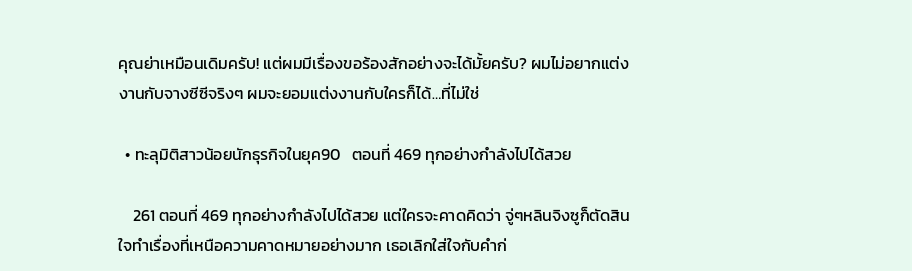คุณย่าเหมือนเดิมครับ! แต่ผมมีเรื่องขอร้องสักอย่างจะได้มั้ยครับ? ผมไม่อยากแต่งงานกับจางซีซีจริงๆ ผมจะยอมแต่งงานกับใครก็ได้…ที่ไม่ใช่

  • ทะลุมิติสาวน้อยนักธุรกิจในยุค90   ตอนที่ 469 ทุกอย่างกำลังไปได้สวย

    261 ตอนที่ 469 ทุกอย่างกำลังไปได้สวย แต่ใครจะคาดคิดว่า จู่ๆหลินจิงซูก็ตัดสินใจทำเรื่องที่เหนือความคาดหมายอย่างมาก เธอเลิกใส่ใจกับคำก่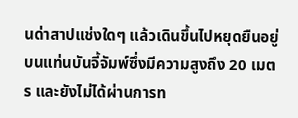นด่าสาปแช่งใดๆ แล้วเดินขึ้นไปหยุดยืนอยู่บนแท่นบันจี้จัมพ์ซึ่งมีความสูงถึง 20 เมตร และยังไม่ได้ผ่านการท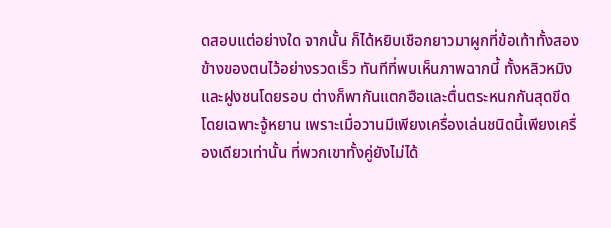ดสอบแต่อย่างใด จากนั้น ก็ได้หยิบเชือกยาวมาผูกที่ข้อเท้าทั้งสองข้างของตนไว้อย่างรวดเร็ว ทันทีที่พบเห็นภาพฉากนี้ ทั้งหลิวหมิงและฝูงชนโดยรอบ ต่างก็พากันแตกฮือและตื่นตระหนกกันสุดขีด โดยเฉพาะจู้หยาน เพราะเมื่อวานมีเพียงเครื่องเล่นชนิดนี้เพียงเครื่องเดียวเท่านั้น ที่พวกเขาทั้งคู่ยังไม่ได้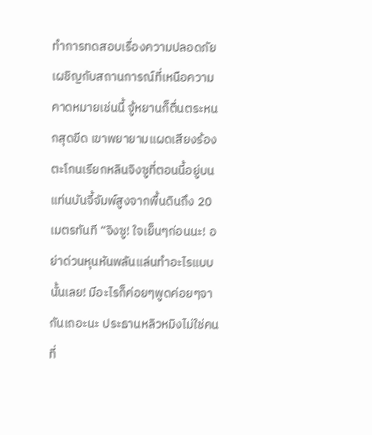ทำการทดสอบเรื่องความปลอดภัย เผชิญกับสถานการณ์ที่เหนือความคาดหมายเช่นนี้ จู้หยานก็ตื่นตระหนกสุดขีด เขาพยายามแผดเสียงร้องตะโกนเรียกหลินจิงซูที่ตอนนี้อยู่บนแท่นบันจี้จัมพ์สูงจากพื้นดินถึง 20 เมตรทันที “จิงซู! ใจเย็นๆก่อนนะ! อย่าด่วนหุนหันพลันแล่นทำอะไรแบบนั้นเลย! มีอะไรก็ค่อยๆพูดค่อยๆจากันเถอะนะ ประธานหลิวหมิงไม่ใช่คนที่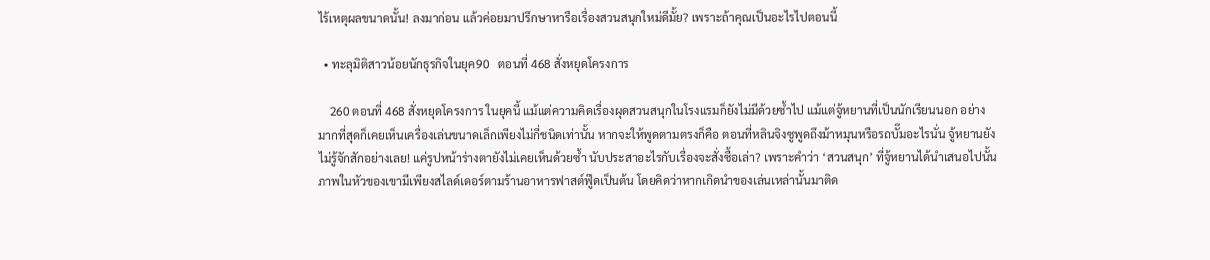ไร้เหตุผลขนาดนั้น! ลงมาก่อน แล้วค่อยมาปรึกษาหารือเรื่องสวนสนุกใหม่ดีมั้ย? เพราะถ้าคุณเป็นอะไรไปตอนนี้

  • ทะลุมิติสาวน้อยนักธุรกิจในยุค90   ตอนที่ 468 สั่งหยุดโครงการ

    260 ตอนที่ 468 สั่งหยุดโครงการ ในยุคนี้ แม้แต่ความคิดเรื่องผุดสวนสนุกในโรงแรมก็ยังไม่มีด้วยซ้ำไป แม้แต่จู้หยานที่เป็นนักเรียนนอก อย่างมากที่สุดก็เคยเห็นเครื่องเล่นขนาดเล็กเพียงไม่กี่ชนิดเท่านั้น หากจะให้พูดตามตรงก็คือ ตอนที่หลินจิงซูพูดถึงม้าหมุนหรือรถบั๊มอะไรนั่น จู้หยานยังไม่รู้จักสักอย่างเลย! แค่รูปหน้าร่างตายังไม่เคยเห็นด้วยซ้ำ นับประสาอะไรกับเรื่องจะสั่งซื้อเล่า? เพราะคำว่า ‘สวนสนุก’ ที่จู้หยานได้นำเสนอไปนั้น ภาพในหัวของเขามีเพียงสไลด์เดอร์ตามร้านอาหารฟาสต์ฟู๊ดเป็นต้น โดยคิดว่าหากเกิดนำของเล่นเหล่านั้นมาติด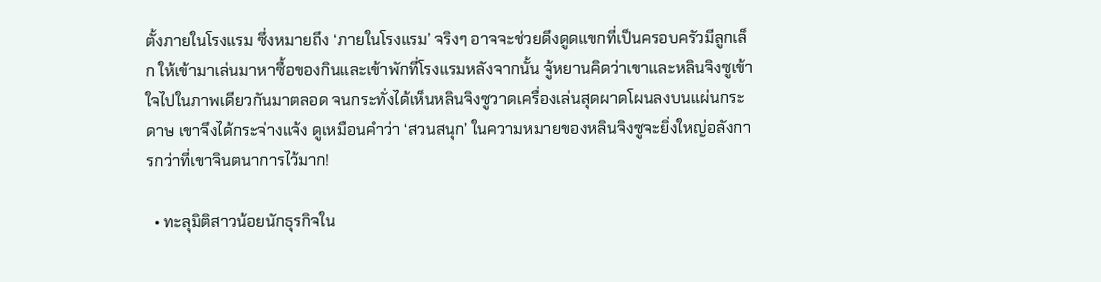ตั้งภายในโรงแรม ซึ่งหมายถึง ‘ภายในโรงแรม’ จริงๆ อาจจะช่วยดึงดูดแขกที่เป็นครอบครัวมีลูกเล็ก ให้เข้ามาเล่นมาหาซื้อของกินและเข้าพักที่โรงแรมหลังจากนั้น จู้หยานคิดว่าเขาและหลินจิงซูเข้าใจไปในภาพเดียวกันมาตลอด จนกระทั่งได้เห็นหลินจิงซูวาดเครื่องเล่นสุดผาดโผนลงบนแผ่นกระดาษ เขาจึงได้กระจ่างแจ้ง ดูเหมือนคำว่า ‘สวนสนุก’ ในความหมายของหลินจิงซูจะยิ่งใหญ่อลังการกว่าที่เขาจินตนาการไว้มาก!

  • ทะลุมิติสาวน้อยนักธุรกิจใน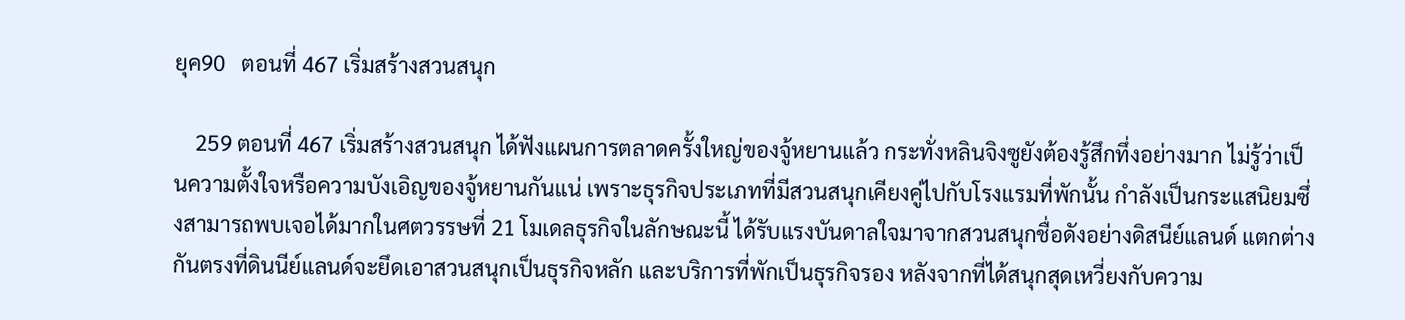ยุค90   ตอนที่ 467 เริ่มสร้างสวนสนุก

    259 ตอนที่ 467 เริ่มสร้างสวนสนุก ได้ฟังแผนการตลาดครั้งใหญ่ของจู้หยานแล้ว กระทั่งหลินจิงซูยังต้องรู้สึกทึ่งอย่างมาก ไม่รู้ว่าเป็นความตั้งใจหรือความบังเอิญของจู้หยานกันแน่ เพราะธุรกิจประเภทที่มีสวนสนุกเคียงคู่ไปกับโรงแรมที่พักนั้น กำลังเป็นกระแสนิยมซึ่งสามารถพบเจอได้มากในศตวรรษที่ 21 โมเดลธุรกิจในลักษณะนี้ ได้รับแรงบันดาลใจมาจากสวนสนุกชื่อดังอย่างดิสนีย์แลนด์ แตกต่างกันตรงที่ดินนีย์แลนด์จะยึดเอาสวนสนุกเป็นธุรกิจหลัก และบริการที่พักเป็นธุรกิจรอง หลังจากที่ได้สนุกสุดเหวี่ยงกับความ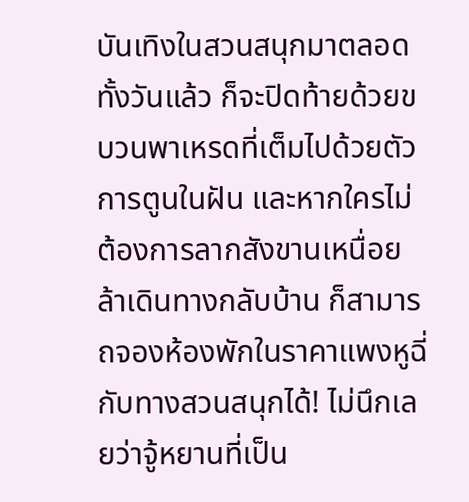บันเทิงในสวนสนุกมาตลอดทั้งวันแล้ว ก็จะปิดท้ายด้วยขบวนพาเหรดที่เต็มไปด้วยตัวการตูนในฝัน และหากใครไม่ต้องการลากสังขานเหนื่อยล้าเดินทางกลับบ้าน ก็สามารถจองห้องพักในราคาแพงหูฉี่กับทางสวนสนุกได้! ไม่นึกเลยว่าจู้หยานที่เป็น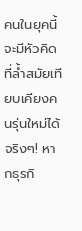คนในยุคนี้ จะมีหัวคิดที่ล้ำสมัยเทียบเคียงคนรุ่นใหม่ได้จริงๆ! หากธุรกิ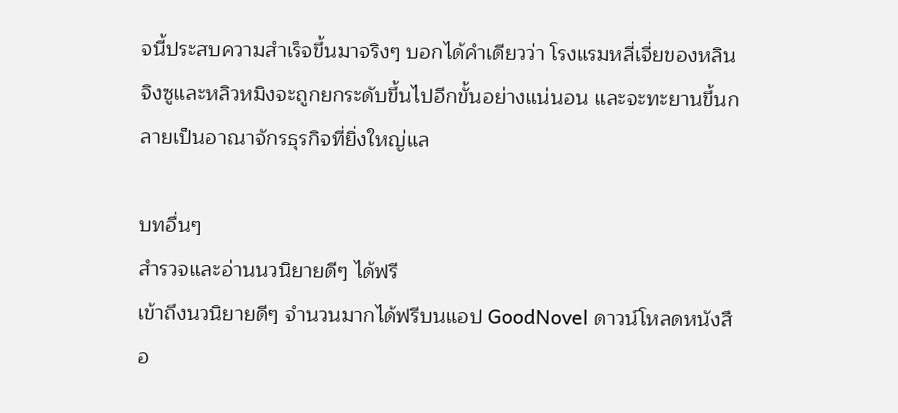จนี้ประสบความสำเร็จขึ้นมาจริงๆ บอกได้คำเดียวว่า โรงแรมหลี่เจี่ยของหลินจิงซูและหลิวหมิงจะถูกยกระดับขึ้นไปอีกขั้นอย่างแน่นอน และจะทะยานขึ้นกลายเป็นอาณาจักรธุรกิจที่ยิ่งใหญ่แล

บทอื่นๆ
สำรวจและอ่านนวนิยายดีๆ ได้ฟรี
เข้าถึงนวนิยายดีๆ จำนวนมากได้ฟรีบนแอป GoodNovel ดาวน์โหลดหนังสือ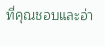ที่คุณชอบและอ่า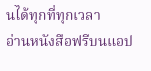นได้ทุกที่ทุกเวลา
อ่านหนังสือฟรีบนแอป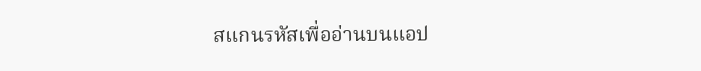สแกนรหัสเพื่ออ่านบนแอป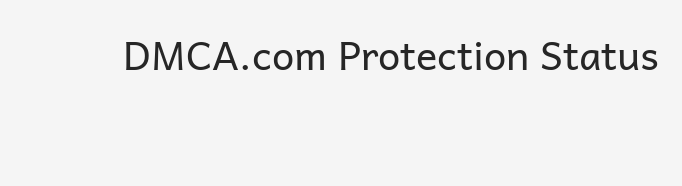DMCA.com Protection Status